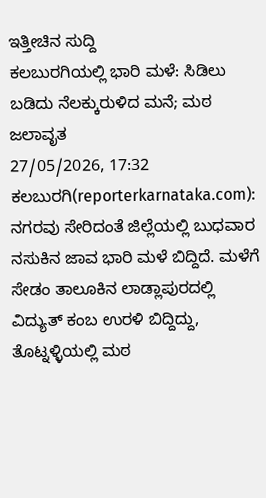ಇತ್ತೀಚಿನ ಸುದ್ದಿ
ಕಲಬುರಗಿಯಲ್ಲಿ ಭಾರಿ ಮಳೆ: ಸಿಡಿಲು ಬಡಿದು ನೆಲಕ್ಕುರುಳಿದ ಮನೆ; ಮಠ ಜಲಾವೃತ
27/05/2026, 17:32
ಕಲಬುರಗಿ(reporterkarnataka.com): ನಗರವು ಸೇರಿದಂತೆ ಜಿಲ್ಲೆಯಲ್ಲಿ ಬುಧವಾರ ನಸುಕಿನ ಜಾವ ಭಾರಿ ಮಳೆ ಬಿದ್ದಿದೆ. ಮಳೆಗೆ ಸೇಡಂ ತಾಲೂಕಿನ ಲಾಡ್ಲಾಪುರದಲ್ಲಿ ವಿದ್ಯುತ್ ಕಂಬ ಉರಳಿ ಬಿದ್ದಿದ್ದು, ತೊಟ್ನಳ್ಳಿಯಲ್ಲಿ ಮಠ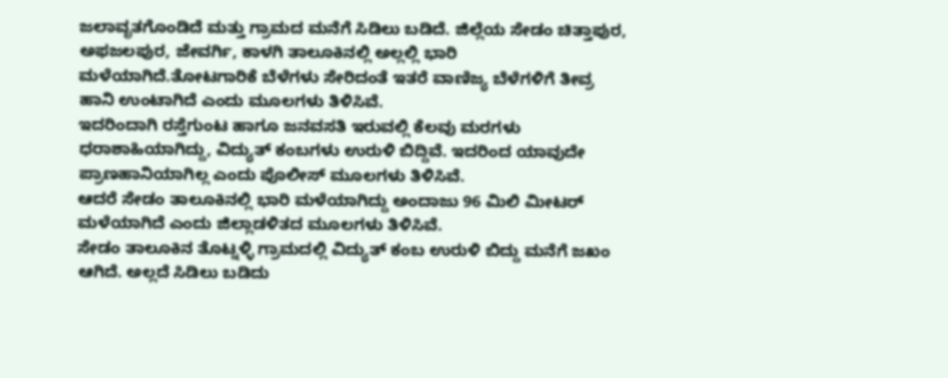ಜಲಾವೃತಗೊಂಡಿದೆ ಮತ್ತು ಗ್ರಾಮದ ಮನೆಗೆ ಸಿಡಿಲು ಬಡಿದೆ. ಜಿಲ್ಲೆಯ ಸೇಡಂ ಚಿತ್ತಾಪುರ, ಅಫಜಲಪುರ, ಜೇವರ್ಗಿ, ಕಾಳಗಿ ತಾಲೂಕಿನಲ್ಲಿ ಅಲ್ಲಲ್ಲಿ ಭಾರಿ ಮಳೆಯಾಗಿದೆ.ತೋಟಗಾರಿಕೆ ಬೆಳೆಗಳು ಸೇರಿದಂತೆ ಇತರೆ ವಾಣಿಜ್ಯ ಬೆಳೆಗಳಿಗೆ ತೀವ್ರ ಹಾನಿ ಉಂಟಾಗಿದೆ ಎಂದು ಮೂಲಗಳು ತಿಳಿಸಿವೆ.
ಇದರಿಂದಾಗಿ ರಸ್ತೆಗುಂಟ ಹಾಗೂ ಜನವಸತಿ ಇರುವಲ್ಲಿ ಕೆಲವು ಮರಗಳು ಧರಾಶಾಹಿಯಾಗಿದ್ದು, ವಿದ್ಯುತ್ ಕಂಬಗಳು ಉರುಳಿ ಬಿದ್ದಿವೆ. ಇದರಿಂದ ಯಾವುದೇ ಪ್ರಾಣಹಾನಿಯಾಗಿಲ್ಲ ಎಂದು ಪೊಲೀಸ್ ಮೂಲಗಳು ತಿಳಿಸಿವೆ.
ಆದರೆ ಸೇಡಂ ತಾಲೂಕಿನಲ್ಲಿ ಭಾರಿ ಮಳೆಯಾಗಿದ್ದು ಅಂದಾಜು 96 ಮಿಲಿ ಮೀಟರ್ ಮಳೆಯಾಗಿದೆ ಎಂದು ಜಿಲ್ಲಾಡಳಿತದ ಮೂಲಗಳು ತಿಳಿಸಿವೆ.
ಸೇಡಂ ತಾಲೂಕಿನ ತೊಟ್ನಳ್ಳಿ ಗ್ರಾಮದಲ್ಲಿ ವಿದ್ಯುತ್ ಕಂಬ ಉರುಳಿ ಬಿದ್ದು ಮನೆಗೆ ಜಖಂ ಆಗಿದೆ. ಅಲ್ಲದೆ ಸಿಡಿಲು ಬಡಿದು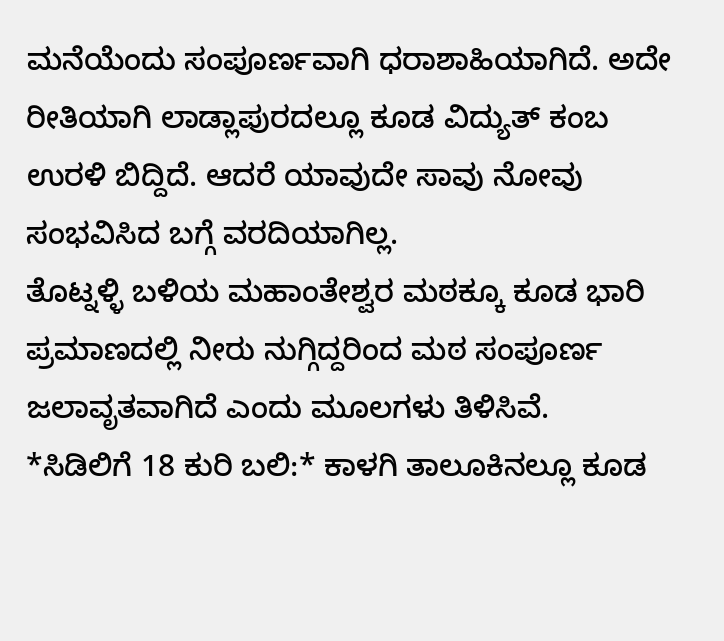ಮನೆಯೆಂದು ಸಂಪೂರ್ಣವಾಗಿ ಧರಾಶಾಹಿಯಾಗಿದೆ. ಅದೇ ರೀತಿಯಾಗಿ ಲಾಡ್ಲಾಪುರದಲ್ಲೂ ಕೂಡ ವಿದ್ಯುತ್ ಕಂಬ ಉರಳಿ ಬಿದ್ದಿದೆ. ಆದರೆ ಯಾವುದೇ ಸಾವು ನೋವು ಸಂಭವಿಸಿದ ಬಗ್ಗೆ ವರದಿಯಾಗಿಲ್ಲ.
ತೊಟ್ನಳ್ಳಿ ಬಳಿಯ ಮಹಾಂತೇಶ್ವರ ಮಠಕ್ಕೂ ಕೂಡ ಭಾರಿ ಪ್ರಮಾಣದಲ್ಲಿ ನೀರು ನುಗ್ಗಿದ್ದರಿಂದ ಮಠ ಸಂಪೂರ್ಣ ಜಲಾವೃತವಾಗಿದೆ ಎಂದು ಮೂಲಗಳು ತಿಳಿಸಿವೆ.
*ಸಿಡಿಲಿಗೆ 18 ಕುರಿ ಬಲಿ:* ಕಾಳಗಿ ತಾಲೂಕಿನಲ್ಲೂ ಕೂಡ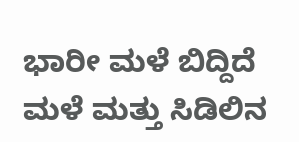ಭಾರೀ ಮಳೆ ಬಿದ್ದಿದೆ ಮಳೆ ಮತ್ತು ಸಿಡಿಲಿನ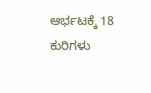ಆರ್ಭಟಕ್ಕೆ 18 ಕುರಿಗಳು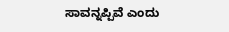ಸಾವನ್ನಪ್ಪಿವೆ ಎಂದು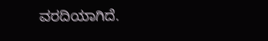ವರದಿಯಾಗಿದೆ.